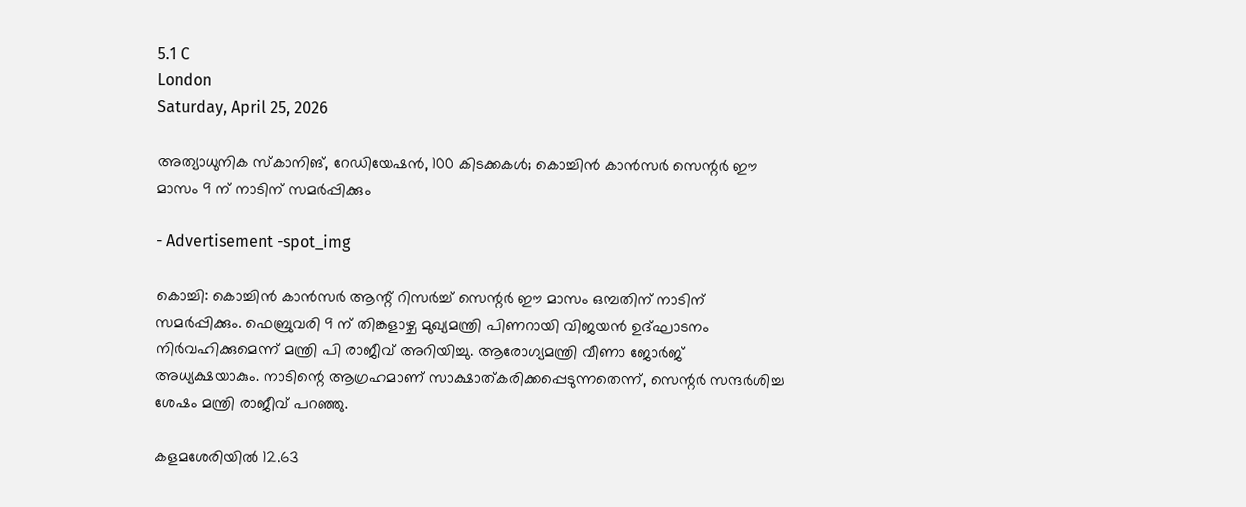5.1 C
London
Saturday, April 25, 2026

അത്യാധുനിക സ്‌കാനിങ്, റേഡിയേഷന്‍, 100 കിടക്കകൾ; കൊച്ചിന്‍ കാന്‍സര്‍ സെന്റര്‍ ഈ മാസം 9 ന് നാടിന് സമര്‍പ്പിക്കും

- Advertisement -spot_img

കൊച്ചി: കൊച്ചിന്‍ കാന്‍സര്‍ ആന്റ് റിസര്‍ച്ച് സെന്റര്‍ ഈ മാസം ഒമ്പതിന് നാടിന് സമര്‍പ്പിക്കും. ഫെബ്രുവരി 9 ന് തിങ്കളാഴ്ച മുഖ്യമന്ത്രി പിണറായി വിജയന്‍ ഉദ്ഘാടനം നിര്‍വഹിക്കുമെന്ന് മന്ത്രി പി രാജീവ് അറിയിച്ചു. ആരോഗ്യമന്ത്രി വീണാ ജോര്‍ജ് അധ്യക്ഷയാകും. നാടിന്റെ ആഗ്രഹമാണ് സാക്ഷാത്കരിക്കപ്പെടുന്നതെന്ന്, സെന്റര്‍ സന്ദര്‍ശിച്ച ശേഷം മന്ത്രി രാജീവ് പറഞ്ഞു.

കളമശേരിയില്‍ 12.63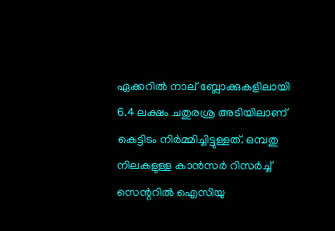ഏക്കറില്‍ നാല് ബ്ലോക്കുകളിലായി 6.4 ലക്ഷം ചതുരശ്ര അടിയിലാണ് കെട്ടിടം നിര്‍മ്മിച്ചിട്ടുള്ളത്. ഒമ്പതു നിലകളുള്ള കാന്‍സര്‍ റിസര്‍ച്ച് സെന്ററില്‍ ഐസിയു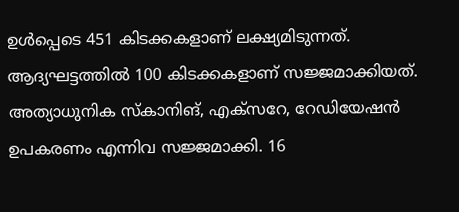ഉള്‍പ്പെടെ 451 കിടക്കകളാണ് ലക്ഷ്യമിടുന്നത്. ആദ്യഘട്ടത്തില്‍ 100 കിടക്കകളാണ് സജ്ജമാക്കിയത്. അത്യാധുനിക സ്‌കാനിങ്, എക്‌സറേ, റേഡിയേഷന്‍ ഉപകരണം എന്നിവ സജ്ജമാക്കി. 16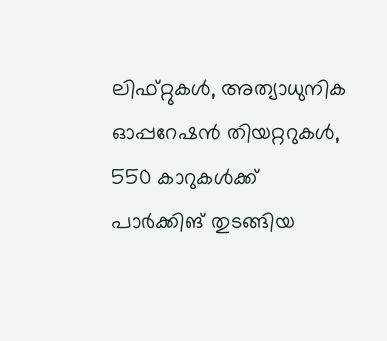ലിഫ്റ്റുകള്‍, അത്യാധുനിക ഓപ്പറേഷന്‍ തിയറ്ററുകള്‍, 550 കാറുകള്‍ക്ക് പാര്‍ക്കിങ് തുടങ്ങിയ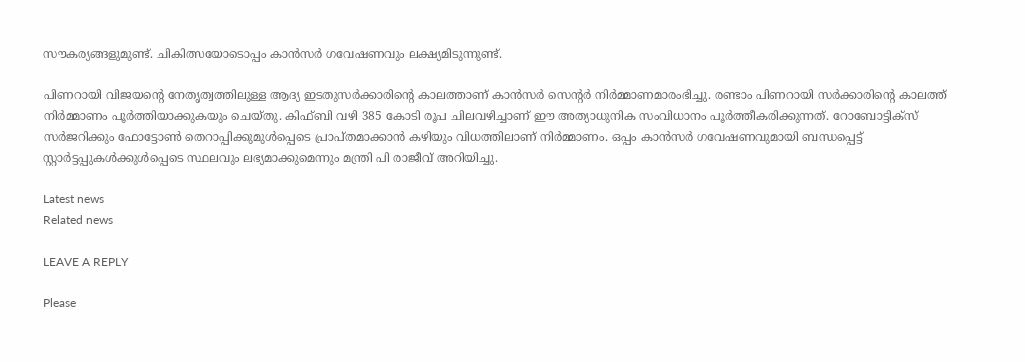സൗകര്യങ്ങളുമുണ്ട്. ചികിത്സയോടൊപ്പം കാന്‍സര്‍ ഗവേഷണവും ലക്ഷ്യമിടുന്നുണ്ട്.

പിണറായി വിജയന്റെ നേതൃത്വത്തിലുള്ള ആദ്യ ഇടതുസര്‍ക്കാരിന്റെ കാലത്താണ് കാന്‍സര്‍ സെന്റര്‍ നിര്‍മ്മാണമാരംഭിച്ചു. രണ്ടാം പിണറായി സര്‍ക്കാരിന്റെ കാലത്ത് നിര്‍മ്മാണം പൂര്‍ത്തിയാക്കുകയും ചെയ്തു. കിഫ്ബി വഴി 385 കോടി രൂപ ചിലവഴിച്ചാണ് ഈ അത്യാധുനിക സംവിധാനം പൂര്‍ത്തീകരിക്കുന്നത്. റോബോട്ടിക്‌സ് സര്‍ജറിക്കും ഫോട്ടോണ്‍ തെറാപ്പിക്കുമുള്‍പ്പെടെ പ്രാപ്തമാക്കാന്‍ കഴിയും വിധത്തിലാണ് നിര്‍മ്മാണം. ഒപ്പം കാന്‍സര്‍ ഗവേഷണവുമായി ബന്ധപ്പെട്ട് സ്റ്റാര്‍ട്ടപ്പുകള്‍ക്കുള്‍പ്പെടെ സ്ഥലവും ലഭ്യമാക്കുമെന്നും മന്ത്രി പി രാജീവ് അറിയിച്ചു.

Latest news
Related news

LEAVE A REPLY

Please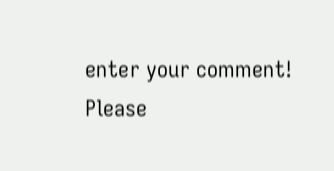enter your comment!
Please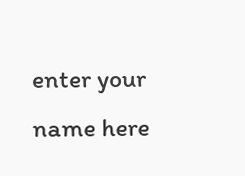enter your name here